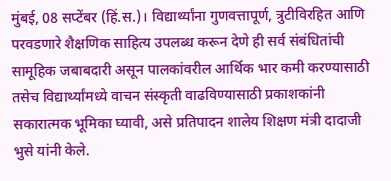मुंबई, 08 सप्टेंबर (हिं.स.)। विद्यार्थ्यांना गुणवत्तापूर्ण, त्रुटीविरहित आणि परवडणारे शैक्षणिक साहित्य उपलब्ध करून देणे ही सर्व संबंधितांची सामूहिक जबाबदारी असून पालकांवरील आर्थिक भार कमी करण्यासाठी तसेच विद्यार्थ्यांमध्ये वाचन संस्कृती वाढविण्यासाठी प्रकाशकांनी सकारात्मक भूमिका घ्यावी, असे प्रतिपादन शालेय शिक्षण मंत्री दादाजी भुसे यांनी केले.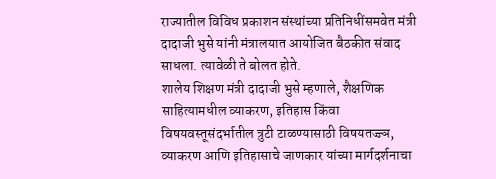राज्यातील विविध प्रकाशन संस्थांच्या प्रतिनिधींसमवेत मंत्री दादाजी भुसे यांनी मंत्रालयात आयोजित बैठकीत संवाद साधला. त्यावेळी ते बोलत होते.
शालेय शिक्षण मंत्री दादाजी भुसे म्हणाले, शैक्षणिक साहित्यामधील व्याकरण, इतिहास किंवा विषयवस्तूसंदर्भातील त्रुटी टाळण्यासाठी विषयतज्ज्ञ, व्याकरण आणि इतिहासाचे जाणकार यांच्या मार्गदर्शनाचा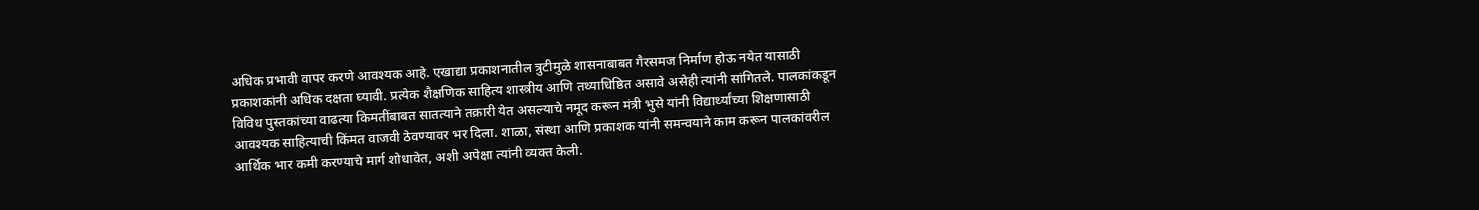अधिक प्रभावी वापर करणे आवश्यक आहे. एखाद्या प्रकाशनातील त्रुटीमुळे शासनाबाबत गैरसमज निर्माण होऊ नयेत यासाठी प्रकाशकांनी अधिक दक्षता घ्यावी. प्रत्येक शैक्षणिक साहित्य शास्त्रीय आणि तथ्याधिष्ठित असावे असेही त्यांनी सांगितले. पालकांकडून विविध पुस्तकांच्या वाढत्या किमतींबाबत सातत्याने तक्रारी येत असल्याचे नमूद करून मंत्री भुसे यांनी विद्यार्थ्यांच्या शिक्षणासाठी आवश्यक साहित्याची किंमत वाजवी ठेवण्यावर भर दिला. शाळा, संस्था आणि प्रकाशक यांनी समन्वयाने काम करून पालकांवरील आर्थिक भार कमी करण्याचे मार्ग शोधावेत, अशी अपेक्षा त्यांनी व्यक्त केली.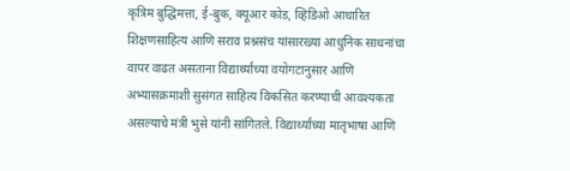कृत्रिम बुद्धिमत्ता, ई-बुक, क्यूआर कोड, व्हिडिओ आधारित शिक्षणसाहित्य आणि सराव प्रश्नसंच यांसारख्या आधुनिक साधनांचा वापर वाढत असताना विद्यार्थ्यांच्या वयोगटानुसार आणि अभ्यासक्रमाशी सुसंगत साहित्य विकसित करण्याची आवश्यकता असल्याचे मंत्री भुसे यांनी सांगितले. विद्यार्थ्यांच्या मातृभाषा आणि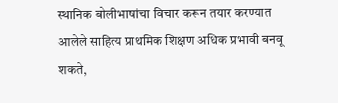स्थानिक बोलीभाषांचा विचार करून तयार करण्यात आलेले साहित्य प्राथमिक शिक्षण अधिक प्रभावी बनवू शकते,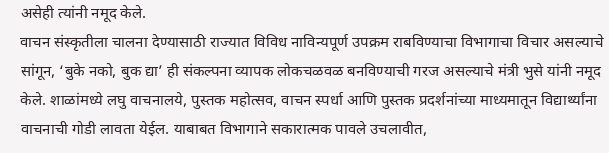असेही त्यांनी नमूद केले.
वाचन संस्कृतीला चालना देण्यासाठी राज्यात विविध नाविन्यपूर्ण उपक्रम राबविण्याचा विभागाचा विचार असल्याचे सांगून, ‘बुके नको, बुक द्या’ ही संकल्पना व्यापक लोकचळवळ बनविण्याची गरज असल्याचे मंत्री भुसे यांनी नमूद केले. शाळांमध्ये लघु वाचनालये, पुस्तक महोत्सव, वाचन स्पर्धा आणि पुस्तक प्रदर्शनांच्या माध्यमातून विद्यार्थ्यांना वाचनाची गोडी लावता येईल. याबाबत विभागाने सकारात्मक पावले उचलावीत,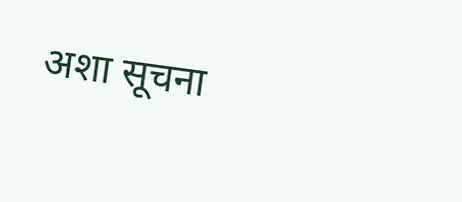अशा सूचना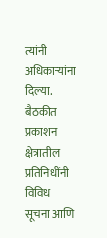त्यांनी अधिकाऱ्यांना दिल्या.
बैठकीत प्रकाशन क्षेत्रातील प्रतिनिधींनी विविध सूचना आणि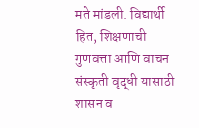मते मांडली. विद्यार्थी हित, शिक्षणाची गुणवत्ता आणि वाचन संस्कृती वृद्धी यासाठी शासन व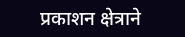प्रकाशन क्षेत्राने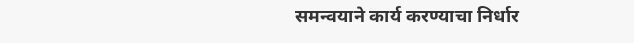समन्वयाने कार्य करण्याचा निर्धार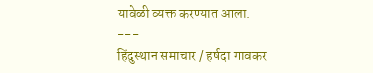यावेळी व्यक्त करण्यात आला.
---
हिंदुस्थान समाचार / हर्षदा गावकर